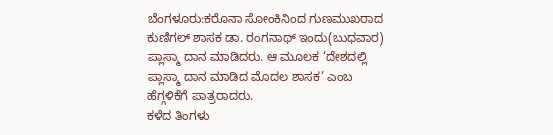ಬೆಂಗಳೂರು:ಕರೊನಾ ಸೋಂಕಿನಿಂದ ಗುಣಮುಖರಾದ ಕುಣಿಗಲ್ ಶಾಸಕ ಡಾ. ರಂಗನಾಥ್ ಇಂದು(ಬುಧವಾರ) ಪ್ಲಾಸ್ಮಾ ದಾನ ಮಾಡಿದರು. ಆ ಮೂಲಕ ‘ದೇಶದಲ್ಲಿ ಪ್ಲಾಸ್ಮಾ ದಾನ ಮಾಡಿದ ಮೊದಲ ಶಾಸಕ’ ಎಂಬ ಹೆಗ್ಗಳಿಕೆಗೆ ಪಾತ್ರರಾದರು.
ಕಳೆದ ತಿಂಗಳು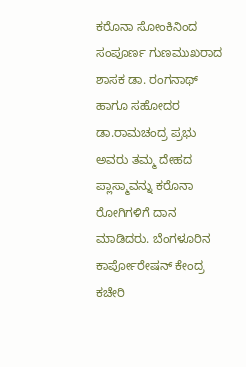ಕರೊನಾ ಸೋಂಕಿನಿಂದ ಸಂಪೂರ್ಣ ಗುಣಮುಖರಾದ ಶಾಸಕ ಡಾ. ರಂಗನಾಥ್‌ ಹಾಗೂ ಸಹೋದರ ಡಾ.ರಾಮಚಂದ್ರ ಪ್ರಭು ಅವರು ತಮ್ಮ ದೇಹದ ಪ್ಲಾಸ್ಮಾವನ್ನು ಕರೊನಾ ರೋಗಿಗಳಿಗೆ ದಾನ ಮಾಡಿದರು. ಬೆಂಗಳೂರಿನ ಕಾರ್ಪೋರೇಷನ್ ಕೇಂದ್ರ ಕಚೇರಿ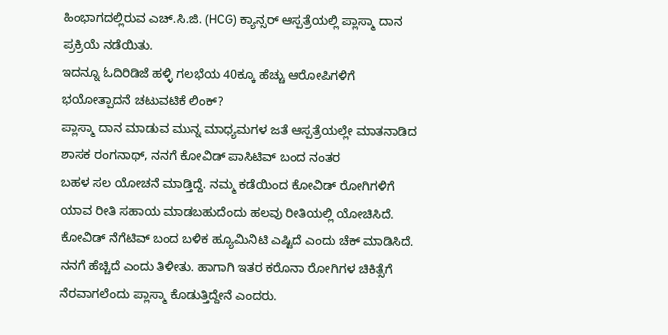ಹಿಂಭಾಗದಲ್ಲಿರುವ ಎಚ್.ಸಿ.ಜಿ. (HCG) ಕ್ಯಾನ್ಸರ್ ಆಸ್ಪತ್ರೆಯಲ್ಲಿ ಪ್ಲಾಸ್ಮಾ ದಾನ ಪ್ರಕ್ರಿಯೆ ನಡೆಯಿತು.
ಇದನ್ನೂ ಓದಿರಿಡಿಜೆ ಹಳ್ಳಿ ಗಲಭೆಯ 40ಕ್ಕೂ ಹೆಚ್ಚು ಆರೋಪಿಗಳಿಗೆ ಭಯೋತ್ಪಾದನೆ ಚಟುವಟಿಕೆ ಲಿಂಕ್?
ಪ್ಲಾಸ್ಮಾ ದಾನ ಮಾಡುವ ಮುನ್ನ ಮಾಧ್ಯಮಗಳ ಜತೆ ಆಸ್ಪತ್ರೆಯಲ್ಲೇ ಮಾತನಾಡಿದ ಶಾಸಕ ರಂಗನಾಥ್, ನನಗೆ ಕೋವಿಡ್ ಪಾಸಿಟಿವ್ ಬಂದ ನಂತರ
ಬಹಳ ಸಲ ಯೋಚನೆ ಮಾಡ್ತಿದ್ದೆ. ನಮ್ಮ ಕಡೆಯಿಂದ ಕೋವಿಡ್ ರೋಗಿಗಳಿಗೆ ಯಾವ ರೀತಿ ಸಹಾಯ ಮಾಡಬಹುದೆಂದು ಹಲವು ರೀತಿಯಲ್ಲಿ ಯೋಚಿಸಿದೆ. ಕೋವಿಡ್ ನೆಗೆಟಿವ್ ಬಂದ ಬಳಿಕ ಹ್ಯೂಮಿನಿಟಿ ಎಷ್ಟಿದೆ ಎಂದು ಚೆಕ್ ಮಾಡಿಸಿದೆ. ನನಗೆ ಹೆಚ್ಚಿದೆ ಎಂದು ತಿಳೀತು. ಹಾಗಾಗಿ ಇತರ ಕರೊನಾ ರೋಗಿಗಳ ಚಿಕಿತ್ಸೆಗೆ ನೆರವಾಗಲೆಂದು ಪ್ಲಾಸ್ಮಾ ಕೊಡುತ್ತಿದ್ದೇನೆ ಎಂದರು.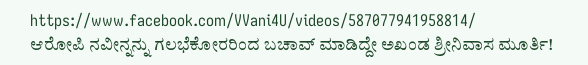https://www.facebook.com/VVani4U/videos/587077941958814/
ಆರೋಪಿ ನವೀನ್ನನ್ನು ಗಲಭೆಕೋರರಿಂದ ಬಚಾವ್ ಮಾಡಿದ್ದೇ ಅಖಂಡ ಶ್ರೀನಿವಾಸ ಮೂರ್ತಿ!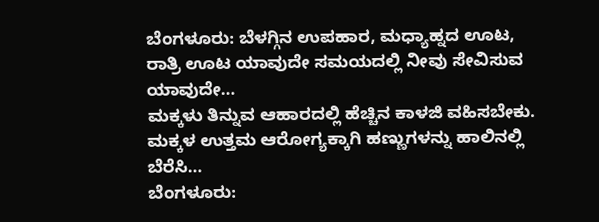ಬೆಂಗಳೂರು: ಬೆಳಗ್ಗಿನ ಉಪಹಾರ, ಮಧ್ಯಾಹ್ನದ ಊಟ, ರಾತ್ರಿ ಊಟ ಯಾವುದೇ ಸಮಯದಲ್ಲಿ ನೀವು ಸೇವಿಸುವ ಯಾವುದೇ…
ಮಕ್ಕಳು ತಿನ್ನುವ ಆಹಾರದಲ್ಲಿ ಹೆಚ್ಚಿನ ಕಾಳಜಿ ವಹಿಸಬೇಕು. ಮಕ್ಕಳ ಉತ್ತಮ ಆರೋಗ್ಯಕ್ಕಾಗಿ ಹಣ್ಣುಗಳನ್ನು ಹಾಲಿನಲ್ಲಿ ಬೆರೆಸಿ…
ಬೆಂಗಳೂರು: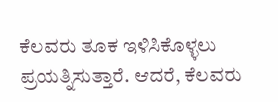ಕೆಲವರು ತೂಕ ಇಳಿಸಿಕೊಳ್ಳಲು ಪ್ರಯತ್ನಿಸುತ್ತಾರೆ. ಆದರೆ, ಕೆಲವರು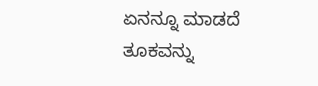ಏನನ್ನೂ ಮಾಡದೆ ತೂಕವನ್ನು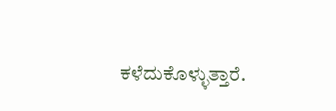ಕಳೆದುಕೊಳ್ಳುತ್ತಾರೆ.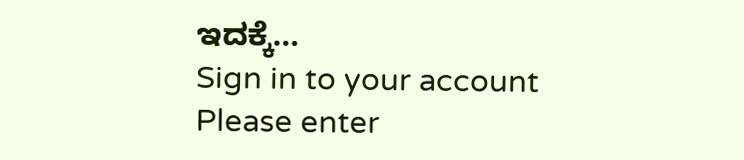ಇದಕ್ಕೆ…
Sign in to your account
Please enter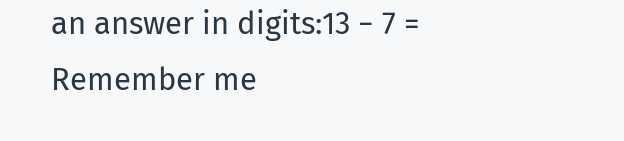an answer in digits:13 − 7 =
Remember me